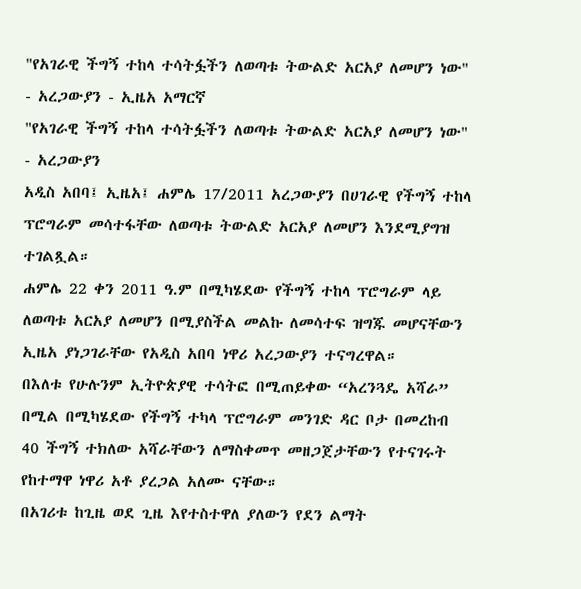"የአገራዊ ችግኝ ተከላ ተሳትፏችን ለወጣቱ ትውልድ አርአያ ለመሆን ነው" - አረጋውያን - ኢዜአ አማርኛ
"የአገራዊ ችግኝ ተከላ ተሳትፏችን ለወጣቱ ትውልድ አርአያ ለመሆን ነው" - አረጋውያን
አዲስ አበባ፤ ኢዜአ፤ ሐምሌ 17/2011 አረጋውያን በሀገራዊ የችግኝ ተከላ ፕሮግራም መሳተፋቸው ለወጣቱ ትውልድ አርአያ ለመሆን እንደሚያግዝ ተገልጿል።
ሐምሌ 22 ቀን 2011 ዓ.ም በሚካሄደው የችግኝ ተከላ ፕሮግራም ላይ ለወጣቱ አርአያ ለመሆን በሚያስችል መልኩ ለመሳተፍ ዝግጁ መሆናቸውን ኢዜአ ያነጋገራቸው የአዲስ አበባ ነዋሪ አረጋውያን ተናግረዋል።
በእለቱ የሁሉንም ኢትዮጵያዊ ተሳትፎ በሚጠይቀው “አረንጓዴ አሻራ” በሚል በሚካሄደው የችግኝ ተካላ ፕሮግራም መንገድ ዳር ቦታ በመረከብ 40 ችግኝ ተክለው አሻራቸውን ለማስቀመጥ መዘጋጀታቸውን የተናገሩት የከተማዋ ነዋሪ አቶ ያረጋል አለሙ ናቸው።
በአገሪቱ ከጊዜ ወደ ጊዜ እየተስተዋለ ያለውን የደን ልማት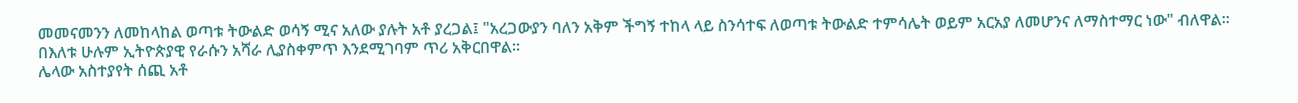መመናመንን ለመከላከል ወጣቱ ትውልድ ወሳኝ ሚና አለው ያሉት አቶ ያረጋል፤ "አረጋውያን ባለን አቅም ችግኝ ተከላ ላይ ስንሳተፍ ለወጣቱ ትውልድ ተምሳሌት ወይም አርአያ ለመሆንና ለማስተማር ነው" ብለዋል፡፡
በእለቱ ሁሉም ኢትዮጵያዊ የራሱን አሻራ ሊያስቀምጥ እንደሚገባም ጥሪ አቅርበዋል።
ሌላው አስተያየት ሰጪ አቶ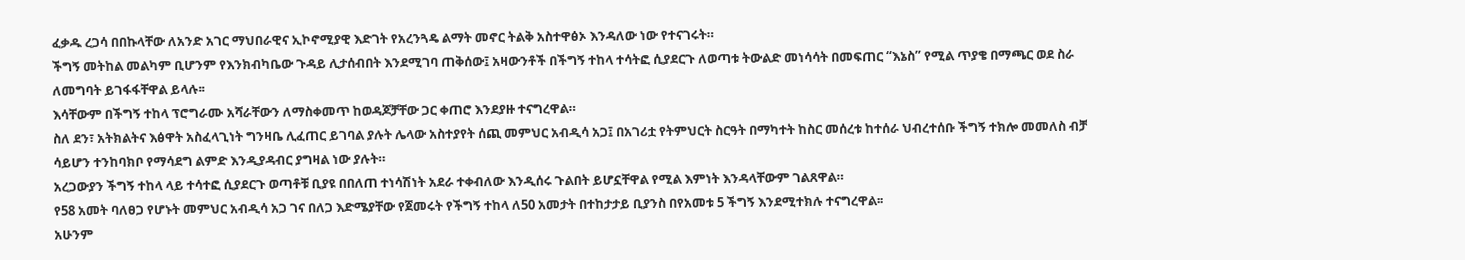ፈቃዱ ረጋሳ በበኩላቸው ለአንድ አገር ማህበራዊና ኢኮኖሚያዊ እድገት የአረንጓዴ ልማት መኖር ትልቅ አስተዋፅኦ እንዳለው ነው የተናገሩት።
ችግኝ መትከል መልካም ቢሆንም የእንክብካቤው ጉዳይ ሊታሰብበት እንደሚገባ ጠቅሰው፤ አዛውንቶች በችግኝ ተከላ ተሳትፎ ሲያደርጉ ለወጣቱ ትውልድ መነሳሳት በመፍጠር “እኔስ” የሚል ጥያቄ በማጫር ወደ ስራ ለመግባት ይገፋፋቸዋል ይላሉ፡፡
እሳቸውም በችግኝ ተከላ ፕሮግራሙ አሻራቸውን ለማስቀመጥ ከወዳጆቻቸው ጋር ቀጠሮ እንደያዙ ተናግረዋል።
ስለ ደን፣ አትክልትና እፅዋት አስፈላጊነት ግንዛቤ ሊፈጠር ይገባል ያሉት ሌላው አስተያየት ሰጪ መምህር አብዲሳ አጋ፤ በአገሪቷ የትምህርት ስርዓት በማካተት ከስር መሰረቱ ከተሰራ ህብረተሰቡ ችግኝ ተክሎ መመለስ ብቻ ሳይሆን ተንከባክቦ የማሳደግ ልምድ እንዲያዳብር ያግዛል ነው ያሉት።
አረጋውያን ችግኝ ተከላ ላይ ተሳተፎ ሲያደርጉ ወጣቶቹ ቢያዩ በበለጠ ተነሳሽነት አደራ ተቀብለው እንዲሰሩ ጉልበት ይሆኗቸዋል የሚል እምነት እንዳላቸውም ገልጸዋል።
የ58 አመት ባለፀጋ የሆኑት መምህር አብዲሳ አጋ ገና በለጋ እድሜያቸው የጀመሩት የችግኝ ተከላ ለ50 አመታት በተከታታይ ቢያንስ በየአመቱ 5 ችግኝ እንደሚተክሉ ተናግረዋል፡፡
አሁንም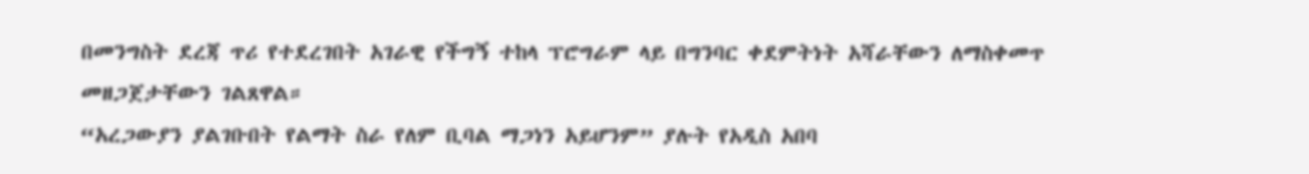በመንግስት ደረጃ ጥሪ የተደረገበት አገራዊ የችግኝ ተከላ ፕሮግራም ላይ በግንባር ቀደምትነት አሻራቸውን ለማስቀመጥ መዘጋጀታቸውን ገልጸዋል።
“አረጋውያን ያልገቡበት የልማት ስራ የለም ቢባል ማጋነን አይሆንም” ያሉት የአዲስ አበባ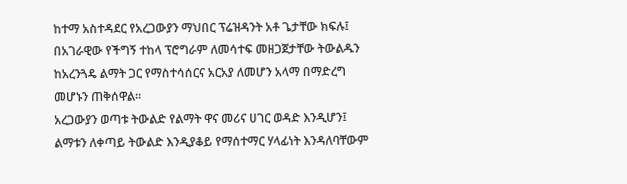ከተማ አስተዳደር የአረጋውያን ማህበር ፕሬዝዳንት አቶ ጌታቸው ክፍሉ፤ በአገራዊው የችግኝ ተከላ ፕሮግራም ለመሳተፍ መዘጋጀታቸው ትውልዱን ከአረንጓዴ ልማት ጋር የማስተሳሰርና አርአያ ለመሆን አላማ በማድረግ መሆኑን ጠቅሰዋል።
አረጋውያን ወጣቱ ትውልድ የልማት ዋና መሪና ሀገር ወዳድ እንዲሆን፤ ልማቱን ለቀጣይ ትውልድ እንዲያቆይ የማሰተማር ሃላፊነት እንዳለባቸውም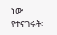ነው የተናገሩት፡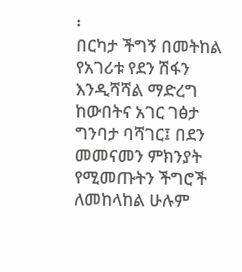፡
በርካታ ችግኝ በመትከል የአገሪቱ የደን ሽፋን እንዲሻሻል ማድረግ ከውበትና አገር ገፅታ ግንባታ ባሻገር፤ በደን መመናመን ምክንያት የሚመጡትን ችግሮች ለመከላከል ሁሉም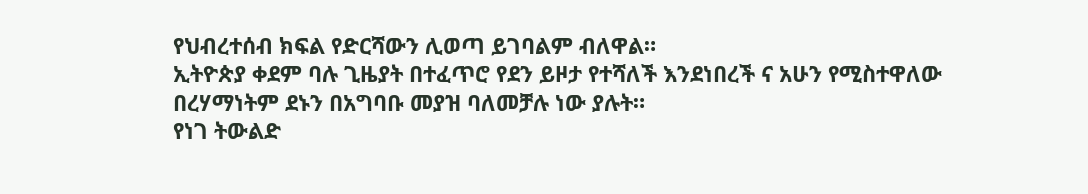የህብረተሰብ ክፍል የድርሻውን ሊወጣ ይገባልም ብለዋል።
ኢትዮጵያ ቀደም ባሉ ጊዜያት በተፈጥሮ የደን ይዞታ የተሻለች እንደነበረች ና አሁን የሚስተዋለው በረሃማነትም ደኑን በአግባቡ መያዝ ባለመቻሉ ነው ያሉት።
የነገ ትውልድ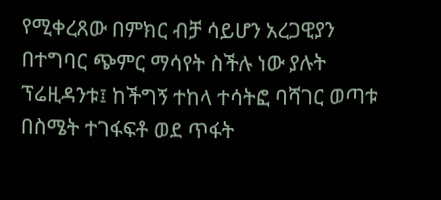የሚቀረጸው በምክር ብቻ ሳይሆን አረጋዊያን በተግባር ጭምር ማሳየት ስችሉ ነው ያሉት ፕሬዚዳንቱ፤ ከችግኝ ተከላ ተሳትፎ ባሻገር ወጣቱ በስሜት ተገፋፍቶ ወደ ጥፋት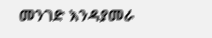መንገድ እንዳያመራ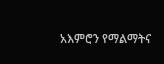አእምሮን የማልማትና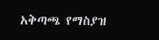አቅጣጫ የማስያዝ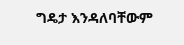ግዴታ እንዳለባቸውም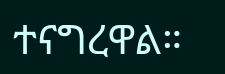ተናግረዋል።